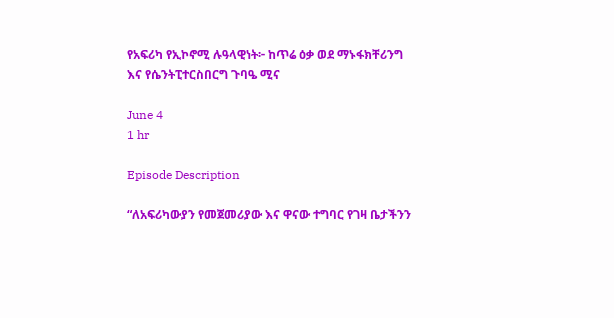የአፍሪካ የኢኮኖሚ ሉዓላዊነት፦ ከጥሬ ዕቃ ወደ ማኑፋክቸሪንግ እና የሴንትፒተርስበርግ ጉባዔ ሚና

June 4
1 hr

Episode Description

“ለአፍሪካውያን የመጀመሪያው እና ዋናው ተግባር የገዛ ቤታችንን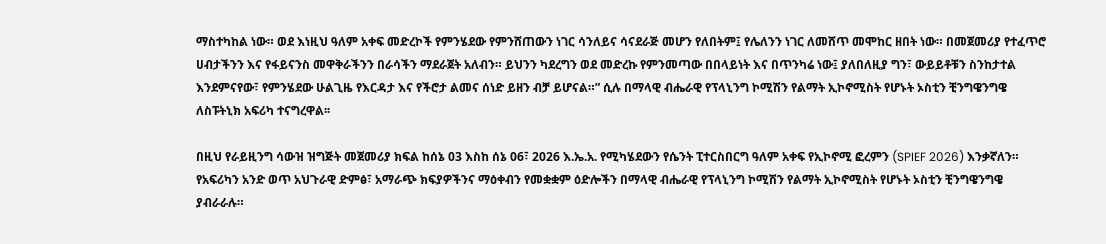ማስተካከል ነው። ወደ እነዚህ ዓለም አቀፍ መድረኮች የምንሄደው የምንሸጠውን ነገር ሳንለይና ሳናደራጅ መሆን የለበትም፤ የሌለንን ነገር ለመሸጥ መሞከር ዘበት ነው። በመጀመሪያ የተፈጥሮ ሀብታችንን እና የፋይናንስ መዋቅራችንን በራሳችን ማደራጀት አለብን። ይህንን ካደረግን ወደ መድረኩ የምንመጣው በበላይነት እና በጥንካሬ ነው፤ ያለበለዚያ ግን፣ ውይይቶቹን ስንከታተል እንደምናየው፣ የምንሄደው ሁልጊዜ የእርዳታ እና የችሮታ ልመና ሰነድ ይዘን ብቻ ይሆናል።” ሲሉ በማላዊ ብሔራዊ የፕላኒንግ ኮሚሽን የልማት ኢኮኖሚስት የሆኑት ኦስቲን ቺንግዌንግዌ ለስፑትኒክ አፍሪካ ተናግረዋል፡፡

በዚህ የራይዚንግ ሳውዝ ዝግጅት መጀመሪያ ክፍል ከሰኔ 03 እስከ ሰኔ 06፣ 2026 እ.ኤ.አ. የሚካሄደውን የሴንት ፒተርስበርግ ዓለም አቀፍ የኢኮኖሚ ፎረምን (SPIEF 2026) እንቃኛለን። የአፍሪካን አንድ ወጥ አህጉራዊ ድምፅ፣ አማራጭ ክፍያዎችንና ማዕቀብን የመቋቋም ዕድሎችን በማላዊ ብሔራዊ የፕላኒንግ ኮሚሽን የልማት ኢኮኖሚስት የሆኑት ኦስቲን ቺንግዌንግዌ ያብራራሉ።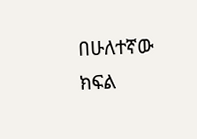በሁለተኛው ክፍል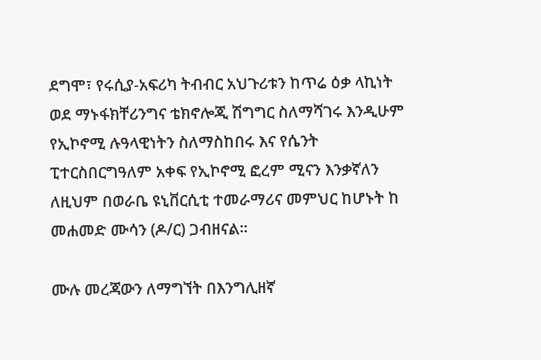ደግሞ፣ የሩሲያ-አፍሪካ ትብብር አህጉሪቱን ከጥሬ ዕቃ ላኪነት ወደ ማኑፋክቸሪንግና ቴክኖሎጂ ሽግግር ስለማሻገሩ እንዲሁም የኢኮኖሚ ሉዓላዊነትን ስለማስከበሩ እና የሴንት ፒተርስበርግዓለም አቀፍ የኢኮኖሚ ፎረም ሚናን እንቃኛለን ለዚህም በወራቤ ዩኒቨርሲቲ ተመራማሪና መምህር ከሆኑት ከ መሐመድ ሙሳን (ዶ/ር) ጋብዘናል።

ሙሉ መረጃውን ለማግኘት በእንግሊዘኛ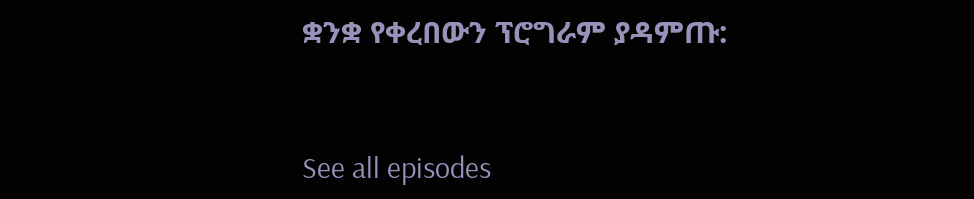ቋንቋ የቀረበውን ፕሮግራም ያዳምጡ:


See all episodes